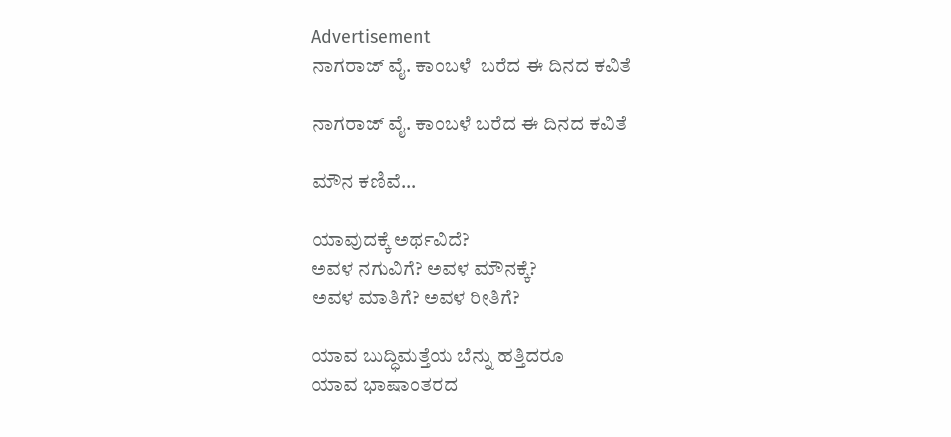Advertisement
ನಾಗರಾಜ್ ವೈ. ಕಾಂಬಳೆ  ಬರೆದ ಈ ದಿನದ ಕವಿತೆ

ನಾಗರಾಜ್ ವೈ. ಕಾಂಬಳೆ ಬರೆದ ಈ ದಿನದ ಕವಿತೆ

ಮೌನ ಕಣಿವೆ…

ಯಾವುದಕ್ಕೆ ಅರ್ಥವಿದೆ?
ಅವಳ ನಗುವಿಗೆ? ಅವಳ ಮೌನಕ್ಕೆ?
ಅವಳ ಮಾತಿಗೆ? ಅವಳ ರೀತಿಗೆ?

ಯಾವ ಬುದ್ಧಿಮತ್ತೆಯ ಬೆನ್ನು ಹತ್ತಿದರೂ
ಯಾವ ಭಾಷಾಂತರದ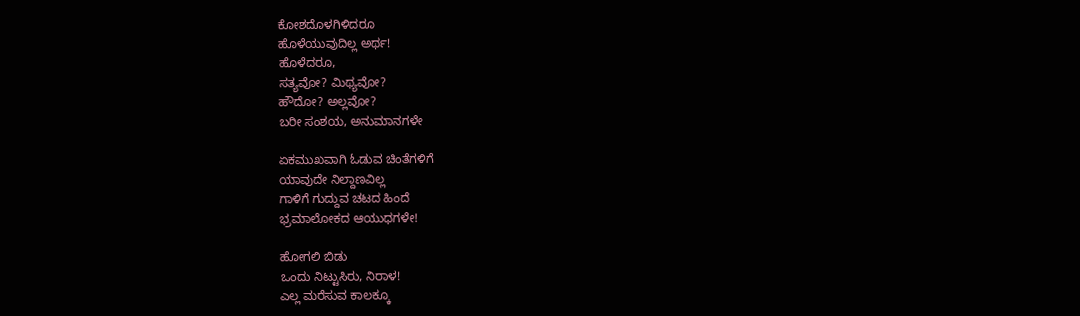ಕೋಶದೊಳಗಿಳಿದರೂ
ಹೊಳೆಯುವುದಿಲ್ಲ ಅರ್ಥ!
ಹೊಳೆದರೂ,
ಸತ್ಯವೋ? ಮಿಥ್ಯವೋ?
ಹೌದೋ? ಅಲ್ಲವೋ?
ಬರೀ ಸಂಶಯ, ಅನುಮಾನಗಳೇ

ಏಕಮುಖವಾಗಿ ಓಡುವ ಚಿಂತೆಗಳಿಗೆ
ಯಾವುದೇ ನಿಲ್ದಾಣವಿಲ್ಲ
ಗಾಳಿಗೆ ಗುದ್ದುವ ಚಟದ ಹಿಂದೆ
ಭ್ರಮಾಲೋಕದ ಆಯುಧಗಳೇ!

ಹೋಗಲಿ ಬಿಡು
ಒಂದು ನಿಟ್ಟುಸಿರು, ನಿರಾಳ!
ಎಲ್ಲ ಮರೆಸುವ ಕಾಲಕ್ಕೂ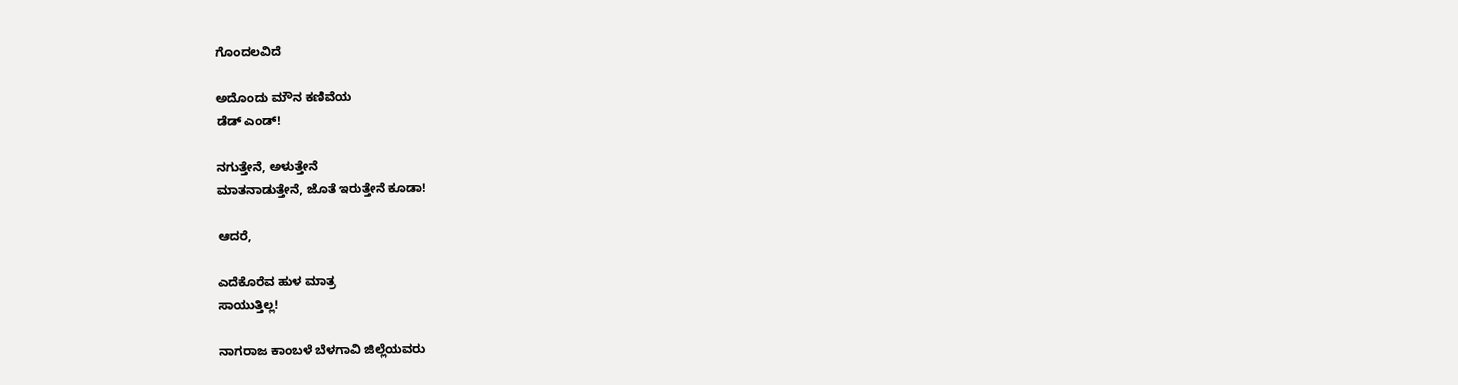ಗೊಂದಲವಿದೆ

ಅದೊಂದು ಮೌನ ಕಣಿವೆಯ
ಡೆಡ್ ಎಂಡ್!

ನಗುತ್ತೇನೆ, ಅಳುತ್ತೇನೆ
ಮಾತನಾಡುತ್ತೇನೆ, ಜೊತೆ ಇರುತ್ತೇನೆ ಕೂಡಾ!

ಆದರೆ,

ಎದೆಕೊರೆವ ಹುಳ ಮಾತ್ರ
ಸಾಯುತ್ತಿಲ್ಲ!

ನಾಗರಾಜ ಕಾಂಬಳೆ ಬೆಳಗಾವಿ ಜಿಲ್ಲೆಯವರು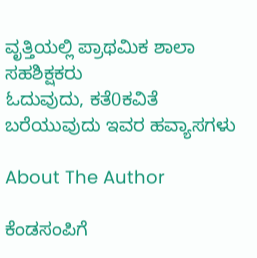ವೃತ್ತಿಯಲ್ಲಿ ಪ್ರಾಥಮಿಕ ಶಾಲಾ ಸಹಶಿಕ್ಷಕರು
ಓದುವುದು, ಕತೆ0ಕವಿತೆ ಬರೆಯುವುದು ಇವರ ಹವ್ಯಾಸಗಳು

About The Author

ಕೆಂಡಸಂಪಿಗೆ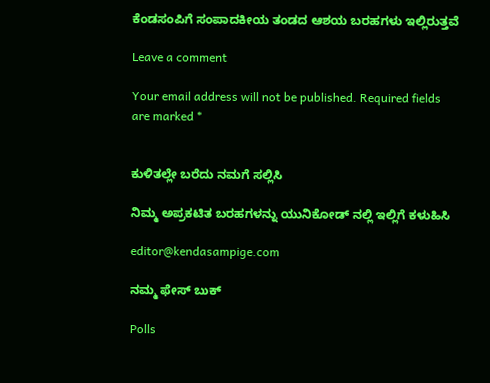ಕೆಂಡಸಂಪಿಗೆ ಸಂಪಾದಕೀಯ ತಂಡದ ಆಶಯ ಬರಹಗಳು ಇಲ್ಲಿರುತ್ತವೆ

Leave a comment

Your email address will not be published. Required fields are marked *


ಕುಳಿತಲ್ಲೇ ಬರೆದು ನಮಗೆ ಸಲ್ಲಿಸಿ

ನಿಮ್ಮ ಅಪ್ರಕಟಿತ ಬರಹಗಳನ್ನು ಯುನಿಕೋಡ್ ನಲ್ಲಿ ಇಲ್ಲಿಗೆ ಕಳುಹಿಸಿ

editor@kendasampige.com

ನಮ್ಮ ಫೇಸ್ ಬುಕ್

Polls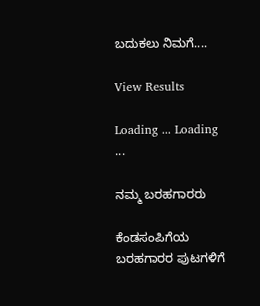ಬದುಕಲು ನಿಮಗೆ....

View Results

Loading ... Loading ...

ನಮ್ಮ ಬರಹಗಾರರು

ಕೆಂಡಸಂಪಿಗೆಯ ಬರಹಗಾರರ ಪುಟಗಳಿಗೆ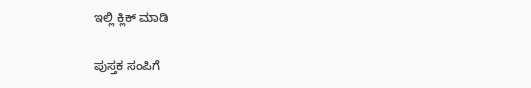ಇಲ್ಲಿ ಕ್ಲಿಕ್ ಮಾಡಿ

ಪುಸ್ತಕ ಸಂಪಿಗೆ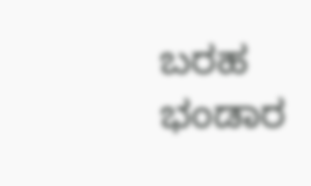ಬರಹ ಭಂಡಾರ